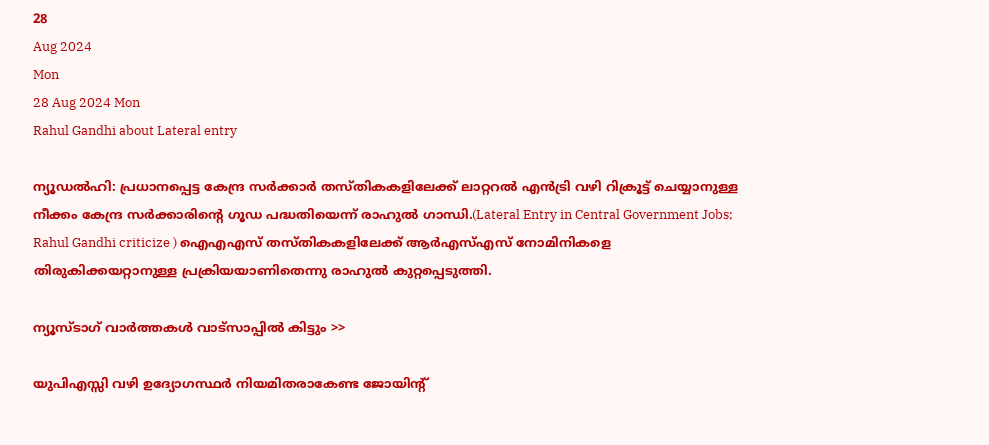28
Aug 2024
Mon
28 Aug 2024 Mon
Rahul Gandhi about Lateral entry

ന്യൂഡല്‍ഹി: പ്രധാനപ്പെട്ട കേന്ദ്ര സര്‍ക്കാര്‍ തസ്തികകളിലേക്ക് ലാറ്ററല്‍ എന്‍ട്രി വഴി റിക്രൂട്ട് ചെയ്യാനുള്ള നീക്കം കേന്ദ്ര സര്‍ക്കാരിന്റെ ഗൂഡ പദ്ധതിയെന്ന് രാഹുല്‍ ഗാന്ധി.(Lateral Entry in Central Government Jobs; Rahul Gandhi criticize ) ഐഎഎസ് തസ്തികകളിലേക്ക് ആര്‍എസ്എസ് നോമിനികളെ തിരുകിക്കയറ്റാനുള്ള പ്രക്രിയയാണിതെന്നു രാഹുല്‍ കുറ്റപ്പെടുത്തി.

ന്യൂസ്ടാഗ് വാര്‍ത്തകള്‍ വാട്‌സാപ്പില്‍ കിട്ടും >>

യുപിഎസ്സി വഴി ഉദ്യോഗസ്ഥര്‍ നിയമിതരാകേണ്ട ജോയിന്റ്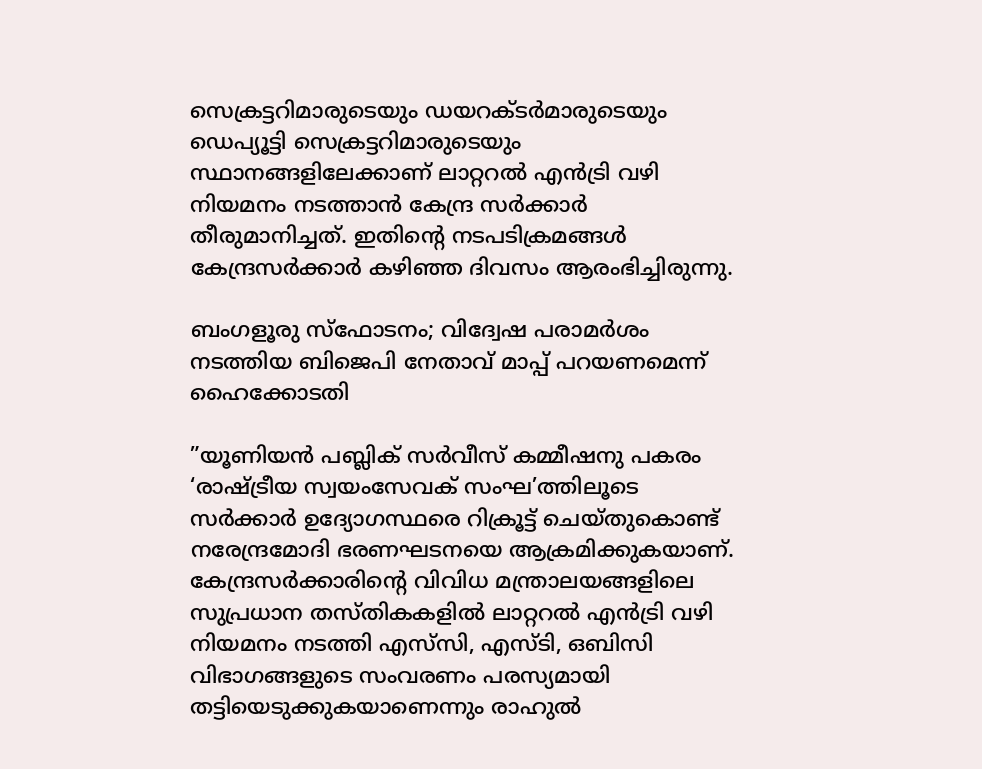സെക്രട്ടറിമാരുടെയും ഡയറക്ടര്‍മാരുടെയും ഡെപ്യൂട്ടി സെക്രട്ടറിമാരുടെയും സ്ഥാനങ്ങളിലേക്കാണ് ലാറ്ററല്‍ എന്‍ട്രി വഴി നിയമനം നടത്താന്‍ കേന്ദ്ര സര്‍ക്കാര്‍ തീരുമാനിച്ചത്. ഇതിന്റെ നടപടിക്രമങ്ങള്‍ കേന്ദ്രസര്‍ക്കാര്‍ കഴിഞ്ഞ ദിവസം ആരംഭിച്ചിരുന്നു.

ബംഗളൂരു സ്‌ഫോടനം; വിദ്വേഷ പരാമര്‍ശം നടത്തിയ ബിജെപി നേതാവ് മാപ്പ് പറയണമെന്ന് ഹൈക്കോടതി

”യൂണിയന്‍ പബ്ലിക് സര്‍വീസ് കമ്മീഷനു പകരം ‘രാഷ്ട്രീയ സ്വയംസേവക് സംഘ’ത്തിലൂടെ സര്‍ക്കാര്‍ ഉദ്യോഗസ്ഥരെ റിക്രൂട്ട് ചെയ്തുകൊണ്ട് നരേന്ദ്രമോദി ഭരണഘടനയെ ആക്രമിക്കുകയാണ്. കേന്ദ്രസര്‍ക്കാരിന്റെ വിവിധ മന്ത്രാലയങ്ങളിലെ സുപ്രധാന തസ്തികകളില്‍ ലാറ്ററല്‍ എന്‍ട്രി വഴി നിയമനം നടത്തി എസ്‌സി, എസ്ടി, ഒബിസി വിഭാഗങ്ങളുടെ സംവരണം പരസ്യമായി തട്ടിയെടുക്കുകയാണെന്നും രാഹുല്‍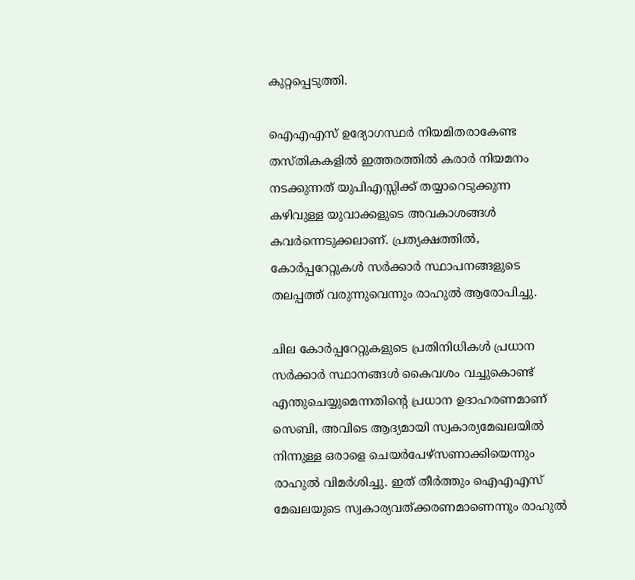കുറ്റപ്പെടുത്തി.

ഐഎഎസ് ഉദ്യോഗസ്ഥര്‍ നിയമിതരാകേണ്ട തസ്തികകളില്‍ ഇത്തരത്തില്‍ കരാര്‍ നിയമനം നടക്കുന്നത് യുപിഎസ്സിക്ക് തയ്യാറെടുക്കുന്ന കഴിവുള്ള യുവാക്കളുടെ അവകാശങ്ങള്‍ കവര്‍ന്നെടുക്കലാണ്. പ്രത്യക്ഷത്തില്‍, കോര്‍പ്പറേറ്റുകള്‍ സര്‍ക്കാര്‍ സ്ഥാപനങ്ങളുടെ തലപ്പത്ത് വരുന്നുവെന്നും രാഹുല്‍ ആരോപിച്ചു.

ചില കോര്‍പ്പറേറ്റുകളുടെ പ്രതിനിധികള്‍ പ്രധാന സര്‍ക്കാര്‍ സ്ഥാനങ്ങള്‍ കൈവശം വച്ചുകൊണ്ട് എന്തുചെയ്യുമെന്നതിന്റെ പ്രധാന ഉദാഹരണമാണ് സെബി, അവിടെ ആദ്യമായി സ്വകാര്യമേഖലയില്‍ നിന്നുള്ള ഒരാളെ ചെയര്‍പേഴ്സണാക്കിയെന്നും രാഹുല്‍ വിമര്‍ശിച്ചു. ഇത് തീര്‍ത്തും ഐഎഎസ് മേഖലയുടെ സ്വകാര്യവത്ക്കരണമാണെന്നും രാഹുല്‍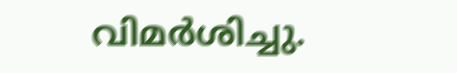വിമര്‍ശിച്ചു.